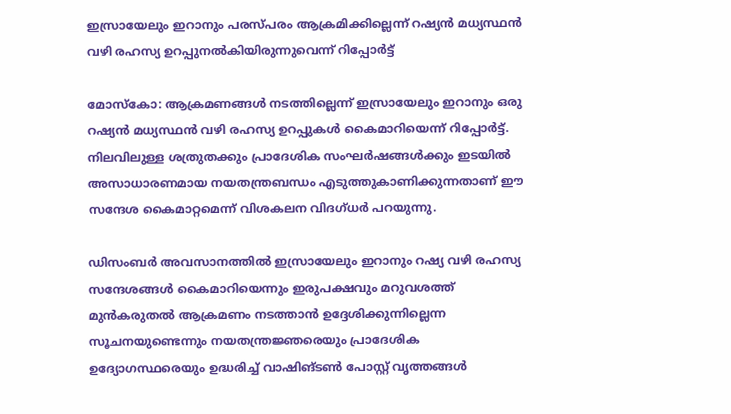ഇസ്രായേലും ഇറാനും പരസ്പരം ആക്രമിക്കില്ലെന്ന് റഷ്യൻ മധ്യസ്ഥൻ വഴി രഹസ്യ ഉറപ്പുനൽകിയിരുന്നുവെന്ന് റിപ്പോർട്ട്

മോസ്കോ: ആക്രമണങ്ങൾ നടത്തില്ലെന്ന് ഇസ്രായേലും ഇറാനും ഒരു റഷ്യൻ മധ്യസ്ഥൻ വഴി രഹസ്യ ഉറപ്പുകൾ കൈമാറിയെന്ന് റിപ്പോർട്ട്. നിലവിലുള്ള ശത്രുതക്കും പ്രാദേശിക സംഘർഷങ്ങൾക്കും ഇടയിൽ അസാധാരണമായ നയതന്ത്രബന്ധം എടുത്തുകാണിക്കുന്നതാണ് ഈ സന്ദേശ കൈമാറ്റമെന്ന് വിശകലന വിദഗ്ധർ പറയുന്നു.

ഡിസംബർ അവസാനത്തിൽ ഇസ്രായേലും ഇറാനും റഷ്യ വഴി രഹസ്യ സന്ദേശങ്ങൾ കൈമാറിയെന്നും ഇരുപക്ഷവും മറുവശത്ത് മുൻകരുതൽ ആക്രമണം നടത്താൻ ഉദ്ദേശിക്കുന്നില്ലെന്ന സൂചനയുണ്ടെന്നും നയതന്ത്രജ്ഞരെയും പ്രാദേശിക ഉദ്യോഗസ്ഥരെയും ഉദ്ധരിച്ച് വാഷിങ്ടൺ പോസ്റ്റ് വൃത്തങ്ങൾ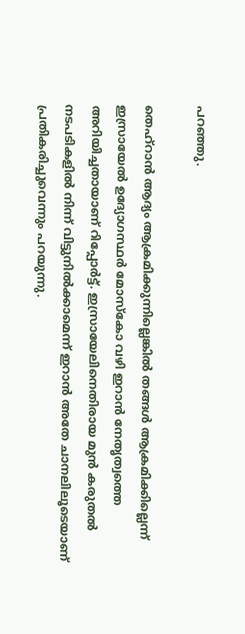പറഞ്ഞു.

തെഹ്‌റാൻ ആദ്യം ആക്രമിക്കുന്നില്ലെങ്കിൽ തങ്ങൾ ആക്രമിക്കില്ലെന്ന് ഇസ്രായേൽ ഉദ്യോഗസ്ഥർ മോസ്കോ വഴി ഇറാൻ നേതൃത്വത്തെ അറിയിച്ചതായാണ് റിപ്പോർട്ട്. ഇസ്രായേലിനെതിരായ മുൻ കരുതൽ നടപടികളിൽ നിന്ന് വിട്ടുനിൽക്കാമെന്ന് ഇറാൻ അതേ ചാനലിലൂടെയാണ് പ്രതികരിച്ചുവെന്നും പറയുന്നു.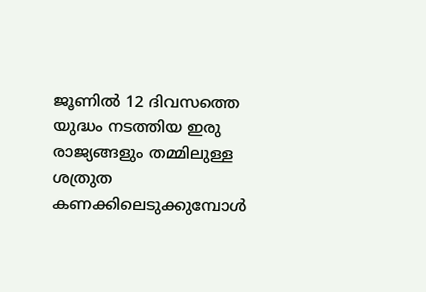ജൂണിൽ 12 ദിവസത്തെ യുദ്ധം നടത്തിയ ഇരു രാജ്യങ്ങളും തമ്മിലുള്ള ശത്രുത കണക്കിലെടുക്കുമ്പോൾ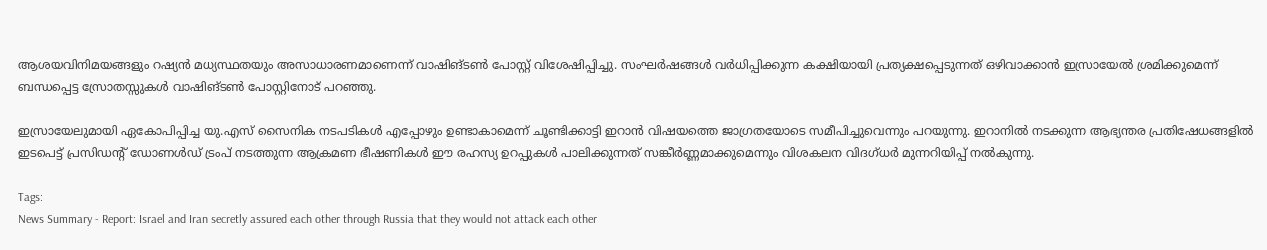ആശയവിനിമയങ്ങളും റഷ്യൻ മധ്യസ്ഥതയും അസാധാരണമാണെന്ന് വാഷിങ്ടൺ പോസ്റ്റ് വിശേഷിപ്പിച്ചു. സംഘർഷങ്ങൾ വർധിപ്പിക്കുന്ന കക്ഷിയായി പ്രത്യക്ഷപ്പെടുന്നത് ഒഴിവാക്കാൻ ഇസ്രായേൽ ശ്രമിക്കുമെന്ന് ബന്ധപ്പെട്ട സ്രോതസ്സുകൾ വാഷിങ്ടൺ പോസ്റ്റിനോട് പറഞ്ഞു.

ഇസ്രായേലുമായി ഏകോപിപ്പിച്ച യു.എസ് സൈനിക നടപടികൾ എപ്പോഴും ഉണ്ടാകാമെന്ന് ചൂണ്ടിക്കാട്ടി ഇറാൻ വിഷയത്തെ ജാഗ്രതയോടെ സമീപിച്ചുവെന്നും പറയുന്നു. ഇറാനിൽ നടക്കുന്ന ആഭ്യന്തര പ്രതിഷേധങ്ങളിൽ ഇടപെട്ട് പ്രസിഡന്റ് ഡോണൾഡ് ട്രംപ് നടത്തുന്ന ആക്രമണ ഭീഷണികൾ ഈ രഹസ്യ ഉറപ്പുകൾ പാലിക്കുന്നത് സങ്കീർണ്ണമാക്കുമെന്നും വിശകലന വിദഗ്ധർ മുന്നറിയിപ്പ് നൽകുന്നു.

Tags:
News Summary - Report: Israel and Iran secretly assured each other through Russia that they would not attack each other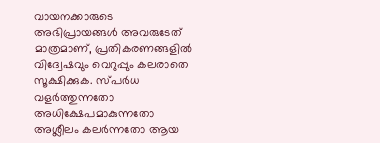വായനക്കാരുടെ അഭിപ്രായങ്ങള്‍ അവരുടേത് മാത്രമാണ്, പ്രതികരണങ്ങളിൽ വിദ്വേഷവും വെറുപ്പും കലരാതെ സൂക്ഷിക്കുക. സ്പർധ വളർത്തുന്നതോ അധിക്ഷേപമാകുന്നതോ അശ്ലീലം കലർന്നതോ ആയ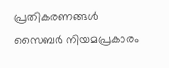പ്രതികരണങ്ങൾ സൈബർ നിയമപ്രകാരം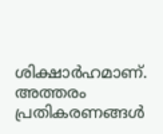ശിക്ഷാർഹമാണ്. അത്തരം പ്രതികരണങ്ങൾ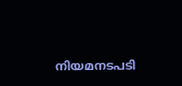നിയമനടപടി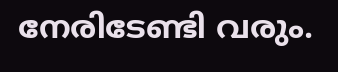നേരിടേണ്ടി വരും.